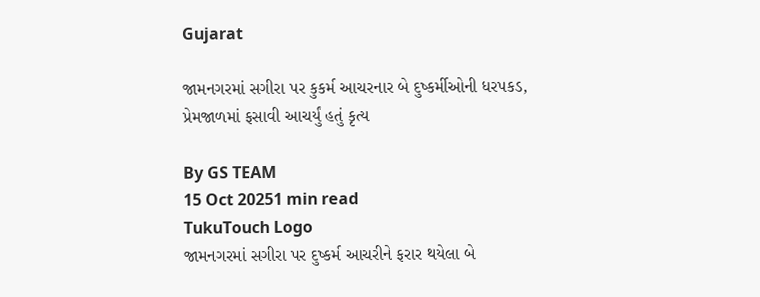Gujarat

જામનગરમાં સગીરા પર કુકર્મ આચરનાર બે દુષ્કર્મીઓની ધરપકડ, પ્રેમજાળમાં ફસાવી આચર્યું હતું કૃત્ય

By GS TEAM
15 Oct 20251 min read
TukuTouch Logo
જામનગરમાં સગીરા પર દુષ્કર્મ આચરીને ફરાર થયેલા બે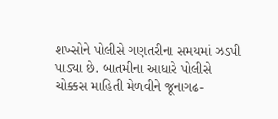શખ્સોને પોલીસે ગણતરીના સમયમાં ઝડપી પાડ્યા છે. બાતમીના આધારે પોલીસે ચોક્કસ માહિતી મેળવીને જૂનાગઢ-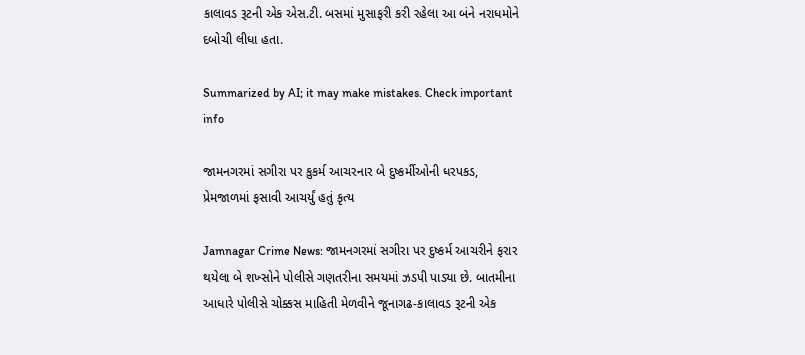કાલાવડ રૂટની એક એસ.ટી. બસમાં મુસાફરી કરી રહેલા આ બંને નરાધમોને દબોચી લીધા હતા.

Summarized by AI; it may make mistakes. Check important info

જામનગરમાં સગીરા પર કુકર્મ આચરનાર બે દુષ્કર્મીઓની ધરપકડ, પ્રેમજાળમાં ફસાવી આચર્યું હતું કૃત્ય

Jamnagar Crime News: જામનગરમાં સગીરા પર દુષ્કર્મ આચરીને ફરાર થયેલા બે શખ્સોને પોલીસે ગણતરીના સમયમાં ઝડપી પાડ્યા છે. બાતમીના આધારે પોલીસે ચોક્કસ માહિતી મેળવીને જૂનાગઢ-કાલાવડ રૂટની એક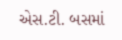એસ.ટી. બસમાં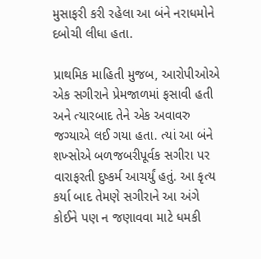મુસાફરી કરી રહેલા આ બંને નરાધમોને દબોચી લીધા હતા.

પ્રાથમિક માહિતી મુજબ, આરોપીઓએ એક સગીરાને પ્રેમજાળમાં ફસાવી હતી અને ત્યારબાદ તેને એક અવાવરુ જગ્યાએ લઈ ગયા હતા. ત્યાં આ બંને શખ્સોએ બળજબરીપૂર્વક સગીરા પર વારાફરતી દુષ્કર્મ આચર્યું હતું. આ કૃત્ય કર્યા બાદ તેમણે સગીરાને આ અંગે કોઈને પણ ન જણાવવા માટે ધમકી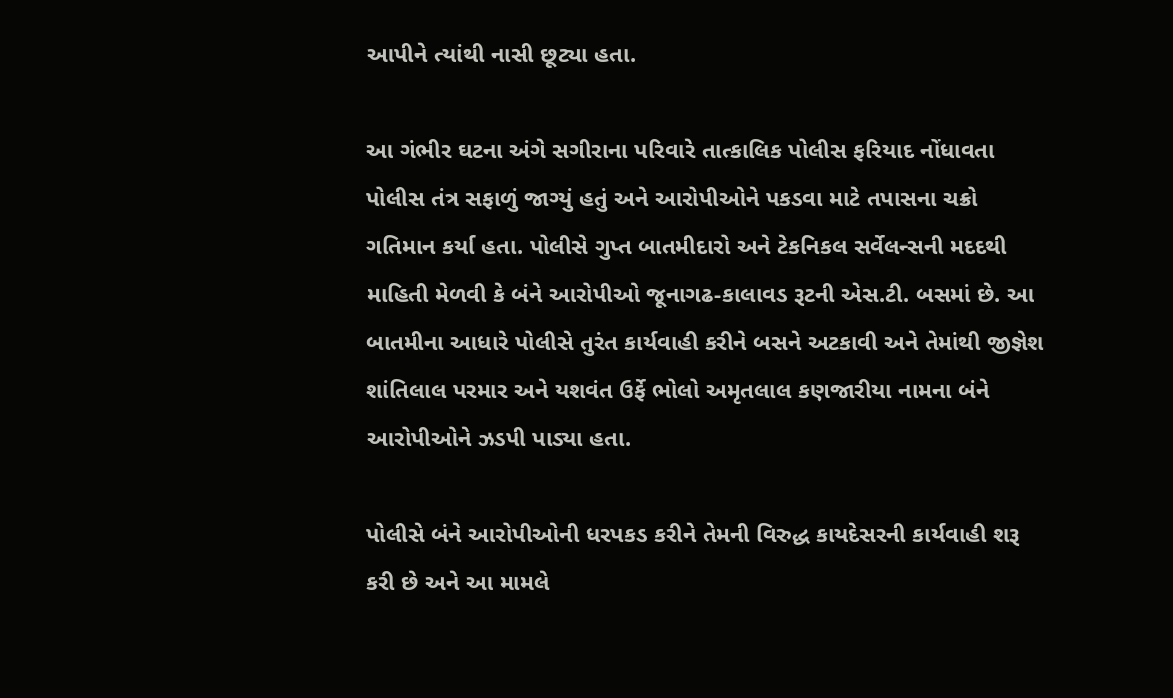આપીને ત્યાંથી નાસી છૂટ્યા હતા.

આ ગંભીર ઘટના અંગે સગીરાના પરિવારે તાત્કાલિક પોલીસ ફરિયાદ નોંધાવતા પોલીસ તંત્ર સફાળું જાગ્યું હતું અને આરોપીઓને પકડવા માટે તપાસના ચક્રો ગતિમાન કર્યા હતા. પોલીસે ગુપ્ત બાતમીદારો અને ટેકનિકલ સર્વેલન્સની મદદથી માહિતી મેળવી કે બંને આરોપીઓ જૂનાગઢ-કાલાવડ રૂટની એસ.ટી. બસમાં છે. આ બાતમીના આધારે પોલીસે તુરંત કાર્યવાહી કરીને બસને અટકાવી અને તેમાંથી જીજ્ઞેશ શાંતિલાલ પરમાર અને યશવંત ઉર્ફે ભોલો અમૃતલાલ કણજારીયા નામના બંને આરોપીઓને ઝડપી પાડ્યા હતા.

પોલીસે બંને આરોપીઓની ધરપકડ કરીને તેમની વિરુદ્ધ કાયદેસરની કાર્યવાહી શરૂ કરી છે અને આ મામલે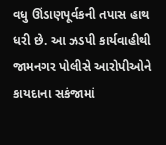વધુ ઊંડાણપૂર્વકની તપાસ હાથ ધરી છે. આ ઝડપી કાર્યવાહીથી જામનગર પોલીસે આરોપીઓને કાયદાના સકંજામાં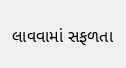લાવવામાં સફળતા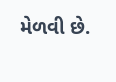મેળવી છે.